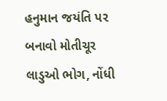હનુમાન જયંતિ પર બનાવો મોતીચૂર લાડુઓ ભોગ, નોંધી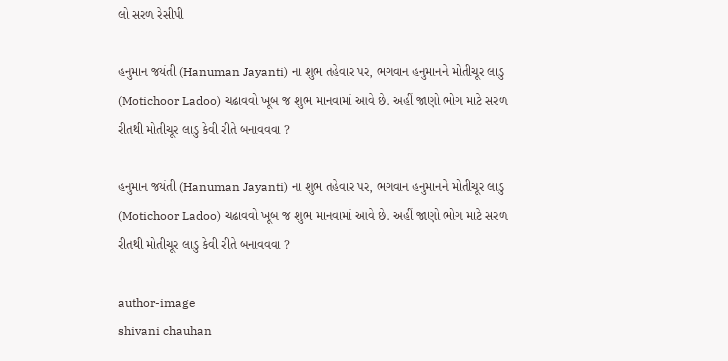લો સરળ રેસીપી

હનુમાન જયંતી (Hanuman Jayanti) ના શુભ તહેવાર પર, ભગવાન હનુમાનને મોતીચૂર લાડુ (Motichoor Ladoo) ચઢાવવો ખૂબ જ શુભ માનવામાં આવે છે. અહીં જાણો ભોગ માટે સરળ રીતથી મોતીચૂર લાડુ કેવી રીતે બનાવવવા ?

હનુમાન જયંતી (Hanuman Jayanti) ના શુભ તહેવાર પર, ભગવાન હનુમાનને મોતીચૂર લાડુ (Motichoor Ladoo) ચઢાવવો ખૂબ જ શુભ માનવામાં આવે છે. અહીં જાણો ભોગ માટે સરળ રીતથી મોતીચૂર લાડુ કેવી રીતે બનાવવવા ?

author-image
shivani chauhan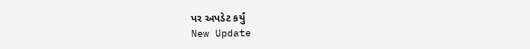પર અપડેટ કર્યું
New Update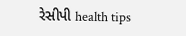રેસીપી health tips